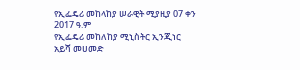የኢፌዴሪ መከላከያ ሠራዊት ሚያዚያ 07 ቀን 2017 ዓ.ም
የኢፌዴሪ መከለከያ ሚኒስትር ኢንጂነር አይሻ መሀመድ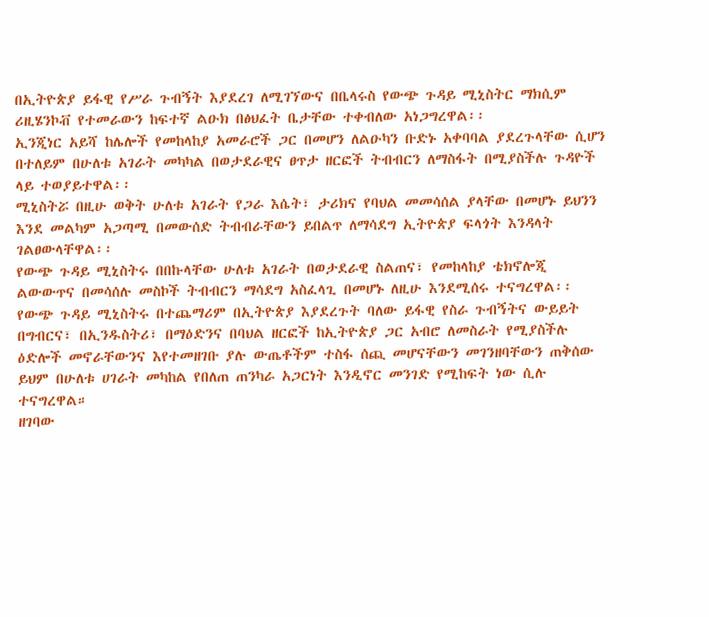በኢትዮጵያ ይፋዊ የሥራ ጉብኝት እያደረገ ለሚገኘውና በቤላሩስ የውጭ ጉዳይ ሚኒስትር ማክሲም ሪዚሄንኮቭ የተመራውን ከፍተኛ ልዑክ በፅህፈት ቤታቸው ተቀብለው አነጋግረዋል፡፡
ኢንጂነር አይሻ ከሌሎች የመከላከያ አመራሮች ጋር በመሆን ለልዑካን ቡድኑ አቀባባል ያደረጉላቸው ሲሆን በተለይም በሁለቱ አገራት መካካል በወታደራዊና ፀጥታ ዘርፎች ትብብርን ለማስፋት በሚያስችሉ ጉዳዮች ላይ ተወያይተዋል፡፡
ሚኒስትሯ በዚሁ ወቅት ሁለቱ አገራት የጋራ እሴት፣ ታሪክና የባህል መመሳሰል ያላቸው በመሆኑ ይህንን እንደ መልካም አጋጣሚ በመውሰድ ትብብራቸውን ይበልጥ ለማሳደግ ኢትዮጵያ ፍላጎት እንዳላት ገልፀውላቸዋል፡፡
የውጭ ጉዳይ ሚኒስትሩ በበኩላቸው ሁለቱ አገራት በወታደራዊ ስልጠና፣ የመከላከያ ቴክኖሎጂ ልውውጥና በመሳሰሉ መስኮች ትብብርን ማሳደግ አስፈላጊ በመሆኑ ለዚሁ እንደሚሰሩ ተናግረዋል፡፡
የውጭ ጉዳይ ሚኒስትሩ በተጨማሪም በኢትዮጵያ እያደረጉት ባለው ይፋዊ የስራ ጉብኝትና ውይይት በግብርና፣ በኢንዱስትሪ፣ በማዕድንና በባህል ዘርፎች ከኢትዮጵያ ጋር አብሮ ለመስራት የሚያስችሉ ዕድሎች መኖራቸውንና እየተመዘገቡ ያሉ ውጤቶችም ተስፋ ሰጪ መሆናቸውን መገንዘባቸውን ጠቅሰው ይህም በሁለቱ ሀገራት መካከል የበለጠ ጠንካራ አጋርነት እንዲኖር መንገድ የሚከፍት ነው ሲሉ ተናግረዋል።
ዘገባው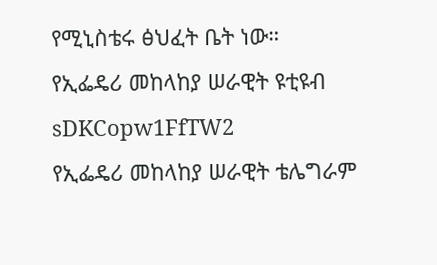የሚኒስቴሩ ፅህፈት ቤት ነው።
የኢፌዴሪ መከላከያ ሠራዊት ዩቲዩብ
sDKCopw1FfTW2
የኢፌዴሪ መከላከያ ሠራዊት ቴሌግራም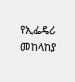የኢፌዴሪ መከላከያ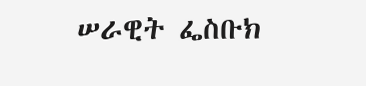ሠራዊት ፌስቡክ